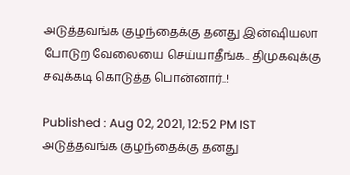அடுத்தவங்க குழந்தைக்கு தனது இன்ஷியலா போடுற வேலையை செய்யாதீங்க.. திமுகவுக்கு சவுக்கடி கொடுத்த பொன்னார்..!

Published : Aug 02, 2021, 12:52 PM IST
அடுத்தவங்க குழந்தைக்கு தனது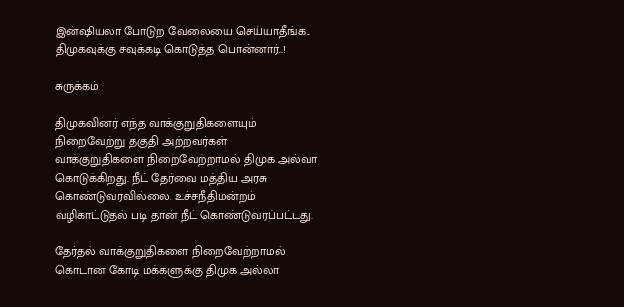இன்ஷியலா போடுற வேலையை செய்யாதீங்க.. திமுகவுக்கு சவுக்கடி கொடுத்த பொன்னார்..!

சுருக்கம்

திமுகவினர் எந்த வாக்குறுதிகளையும் நிறைவேற்று தகுதி அற்றவர்கள் வாக்குறுதிகளை நிறைவேற்றாமல் திமுக அல்வா கொடுக்கிறது. நீட் தேர்வை மத்திய அரசு கொண்டுவரவில்லை. உச்சநீதிமன்றம் வழிகாட்டுதல் படி தான் நீட் கொண்டுவரப்பட்டது.

தேர்தல் வாக்குறுதிகளை நிறைவேற்றாமல் கொடான கோடி மக்களுக்கு திமுக அல்லா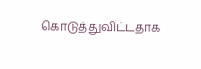கொடுத்துவிட்டதாக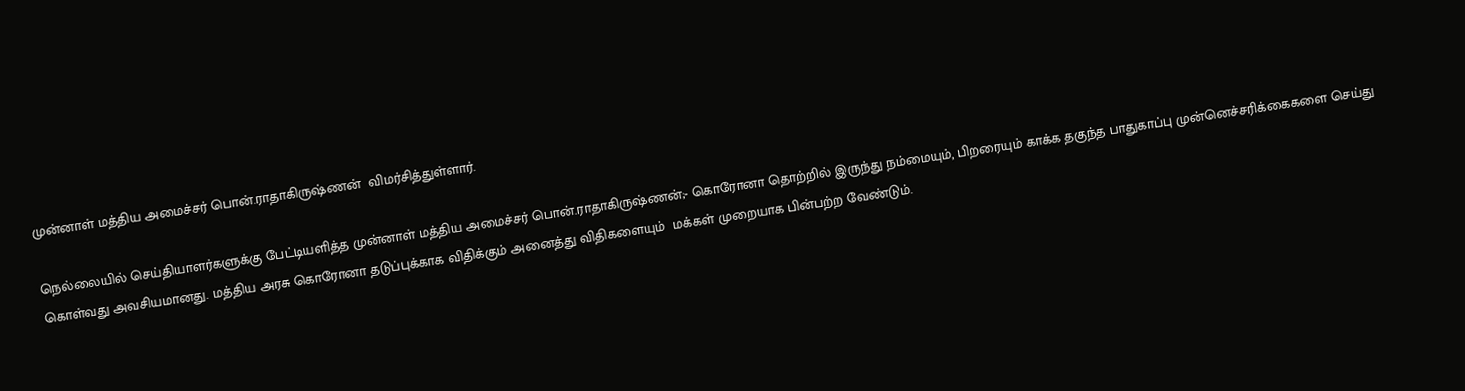முன்னாள் மத்திய அமைச்சர் பொன்.ராதாகிருஷ்ணன்  விமர்சித்துள்ளார்.

நெல்லையில் செய்தியாளர்களுக்கு பேட்டியளித்த முன்னாள் மத்திய அமைச்சர் பொன்.ராதாகிருஷ்ணன்;- கொரோனா தொற்றில் இருந்து நம்மையும், பிறரையும் காக்க தகுந்த பாதுகாப்பு முன்னெச்சரிக்கைகளை செய்து கொள்வது அவசியமானது. மத்திய அரசு கொரோனா தடுப்புக்காக விதிக்கும் அனைத்து விதிகளையும்  மக்கள் முறையாக பின்பற்ற வேண்டும்.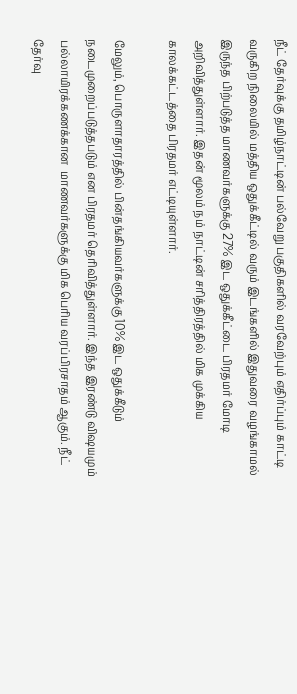நீட் தேர்வுக்கு தமிழ்நாட்டின் பல்வேறு பகுதிகளில் வரவேற்பும் எதிர்ப்பும் காட்டி வருகிற நிலையில் மத்திய ஒதுக்கீட்டில் வரும் இடங்களில் இதுவரை வழங்காமல் இருந்த பிற்படுத்த மாணவர்களுக்கு 27% இட ஒதுக்கீட்டை பிரதமர் மோடி அறிவித்துள்ளார். இதன் மூலம் நம் நாட்டின் சரித்திரத்தில் மிக முக்கிய காலக்கட்டத்தை பிரதமர் எட்டியுள்ளார்.

மேலும், பொருளாதாரத்தில் பின்தங்கியவர்களுக்கு 10% இட ஒதுக்கீடும் நடைமுறைப்படுத்தபடும் என பிரதமர் தெரிவித்துள்ளார். இந்த இரண்டு விஷயமும் பல்லாயிரக்கணக்கான  மாணவர்களுக்கு மிக பெரிய வரப்பிரசாதம் ஆகும். நீட் தேர்வு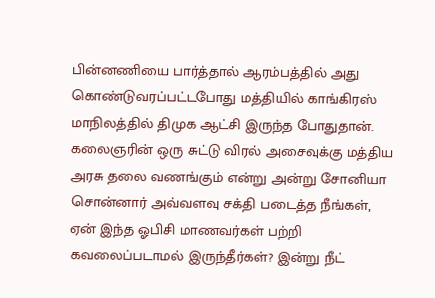பின்னணியை பார்த்தால் ஆரம்பத்தில் அது கொண்டுவரப்பட்டபோது மத்தியில் காங்கிரஸ் மாநிலத்தில் திமுக ஆட்சி இருந்த போதுதான்.  கலைஞரின் ஒரு சுட்டு விரல் அசைவுக்கு மத்திய அரசு தலை வணங்கும் என்று அன்று சோனியா சொன்னார் அவ்வளவு சக்தி படைத்த நீங்கள், ஏன் இந்த ஓபிசி மாணவர்கள் பற்றி கவலைப்படாமல் இருந்தீர்கள்? இன்று நீட்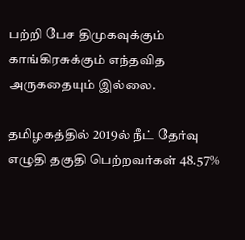பற்றி பேச திமுகவுக்கும் காங்கிரசுக்கும் எந்தவித அருகதையும் இல்லை.

தமிழகத்தில் 2019ல் நீட் தேர்வு எழுதி தகுதி பெற்றவர்கள் 48.57%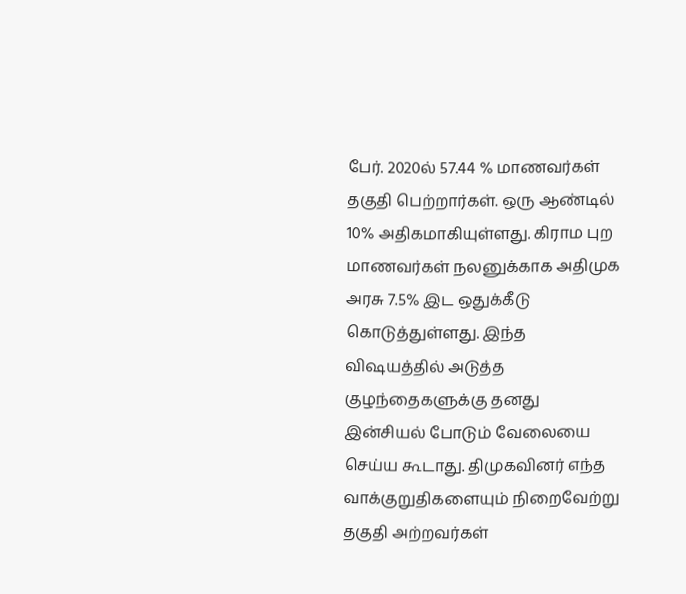பேர். 2020ல் 57.44 % மாணவர்கள் தகுதி பெற்றார்கள். ஒரு ஆண்டில் 10% அதிகமாகியுள்ளது. கிராம புற மாணவர்கள் நலனுக்காக அதிமுக அரசு 7.5% இட ஒதுக்கீடு கொடுத்துள்ளது. இந்த விஷயத்தில் அடுத்த குழந்தைகளுக்கு தனது இன்சியல் போடும் வேலையை செய்ய கூடாது. திமுகவினர் எந்த வாக்குறுதிகளையும் நிறைவேற்று தகுதி அற்றவர்கள்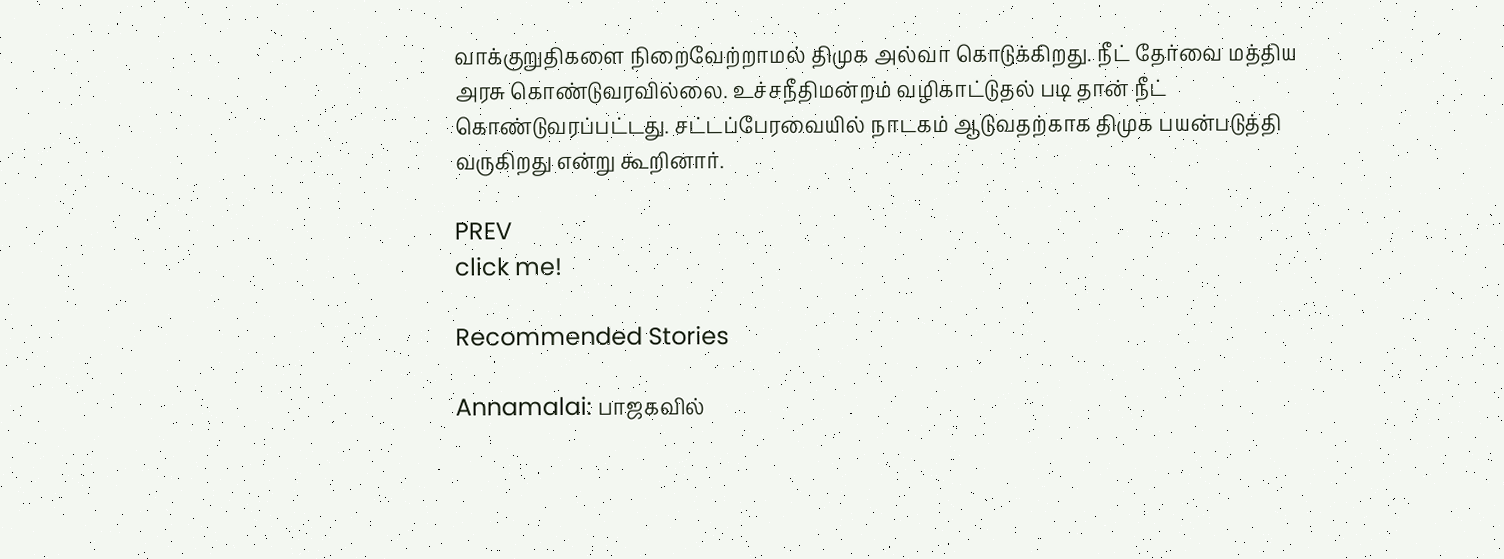வாக்குறுதிகளை நிறைவேற்றாமல் திமுக அல்வா கொடுக்கிறது. நீட் தேர்வை மத்திய அரசு கொண்டுவரவில்லை. உச்சநீதிமன்றம் வழிகாட்டுதல் படி தான் நீட் கொண்டுவரப்பட்டது. சட்டப்பேரவையில் நாடகம் ஆடுவதற்காக திமுக பயன்படுத்தி வருகிறது என்று கூறினார்.

PREV
click me!

Recommended Stories

Annamalai: பாஜகவில்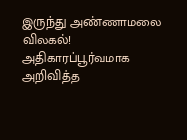இருந்து அண்ணாமலை விலகல்! அதிகாரப்பூர்வமாக அறிவித்த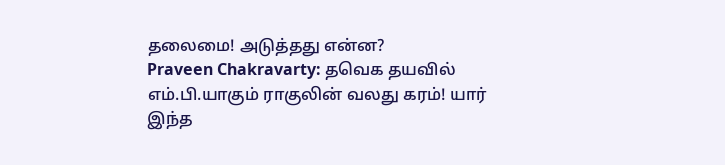தலைமை! அடுத்தது என்ன?
Praveen Chakravarty: தவெக தயவில் எம்.பி.யாகும் ராகுலின் வலது கரம்! யார் இந்த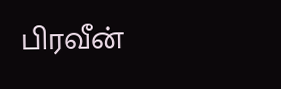பிரவீன்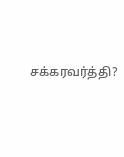சக்கரவர்த்தி?